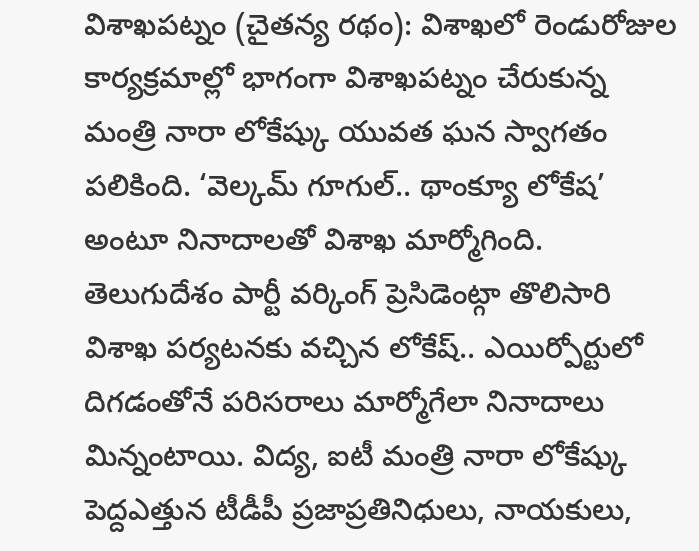విశాఖపట్నం (చైతన్య రథం): విశాఖలో రెండురోజుల కార్యక్రమాల్లో భాగంగా విశాఖపట్నం చేరుకున్న మంత్రి నారా లోకేష్కు యువత ఘన స్వాగతం పలికింది. ‘వెల్కమ్ గూగుల్.. థాంక్యూ లోకేష’ అంటూ నినాదాలతో విశాఖ మార్మోగింది. తెలుగుదేశం పార్టీ వర్కింగ్ ప్రెసిడెంట్గా తొలిసారి విశాఖ పర్యటనకు వచ్చిన లోకేష్.. ఎయిర్పోర్టులో దిగడంతోనే పరిసరాలు మార్మోగేలా నినాదాలు మిన్నంటాయి. విద్య, ఐటీ మంత్రి నారా లోకేష్కు పెద్దఎత్తున టీడీపీ ప్రజాప్రతినిధులు, నాయకులు,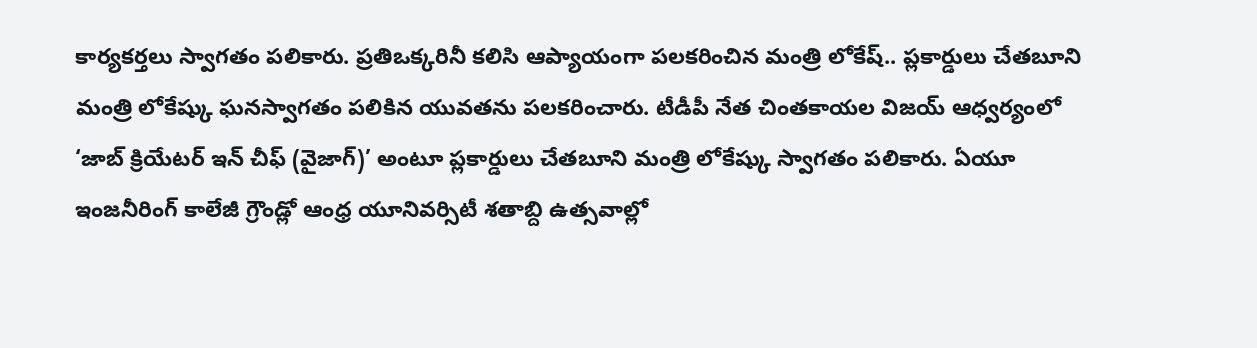కార్యకర్తలు స్వాగతం పలికారు. ప్రతిఒక్కరినీ కలిసి ఆప్యాయంగా పలకరించిన మంత్రి లోకేష్.. ప్లకార్డులు చేతబూని మంత్రి లోకేష్కు ఘనస్వాగతం పలికిన యువతను పలకరించారు. టీడీపీ నేత చింతకాయల విజయ్ ఆధ్వర్యంలో ‘జాబ్ క్రియేటర్ ఇన్ చీఫ్ (వైజాగ్)’ అంటూ ప్లకార్డులు చేతబూని మంత్రి లోకేష్కు స్వాగతం పలికారు. ఏయూ ఇంజనీరింగ్ కాలేజీ గ్రౌండ్లో ఆంధ్ర యూనివర్సిటీ శతాబ్ది ఉత్సవాల్లో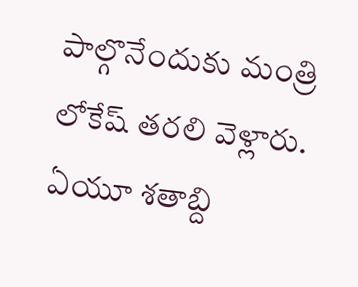పాల్గొనేందుకు మంత్రి లోకేష్ తరలి వెళ్లారు. ఏయూ శతాబ్ది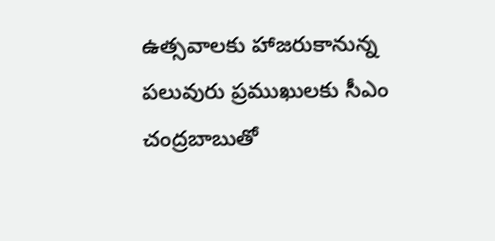ఉత్సవాలకు హాజరుకానున్న పలువురు ప్రముఖులకు సీఎం చంద్రబాబుతో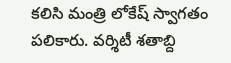కలిసి మంత్రి లోకేష్ స్వాగతం పలికారు. వర్శిటీ శతాబ్ది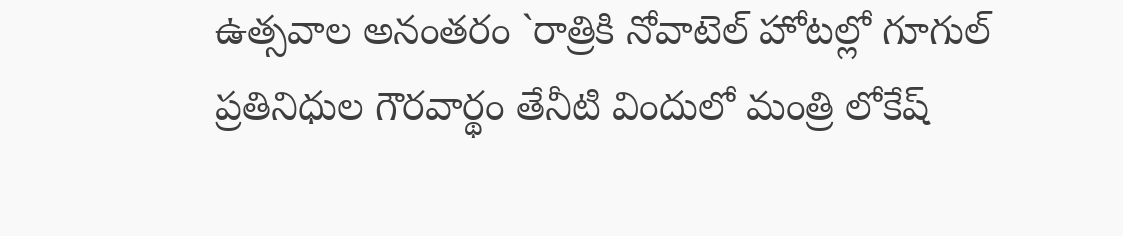ఉత్సవాల అనంతరం `రాత్రికి నోవాటెల్ హోటల్లో గూగుల్ ప్రతినిధుల గౌరవార్థం తేనీటి విందులో మంత్రి లోకేష్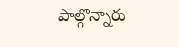పాల్గొన్నారు